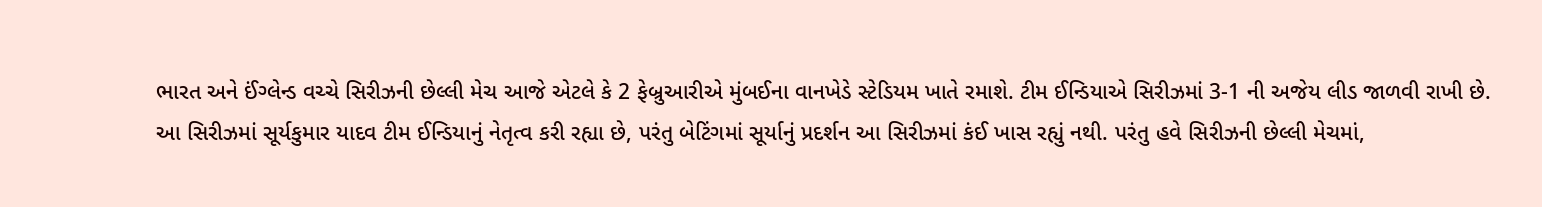ભારત અને ઈંગ્લેન્ડ વચ્ચે સિરીઝની છેલ્લી મેચ આજે એટલે કે 2 ફેબ્રુઆરીએ મુંબઈના વાનખેડે સ્ટેડિયમ ખાતે રમાશે. ટીમ ઈન્ડિયાએ સિરીઝમાં 3-1 ની અજેય લીડ જાળવી રાખી છે.
આ સિરીઝમાં સૂર્યકુમાર યાદવ ટીમ ઈન્ડિયાનું નેતૃત્વ કરી રહ્યા છે, પરંતુ બેટિંગમાં સૂર્યાનું પ્રદર્શન આ સિરીઝમાં કંઈ ખાસ રહ્યું નથી. પરંતુ હવે સિરીઝની છેલ્લી મેચમાં,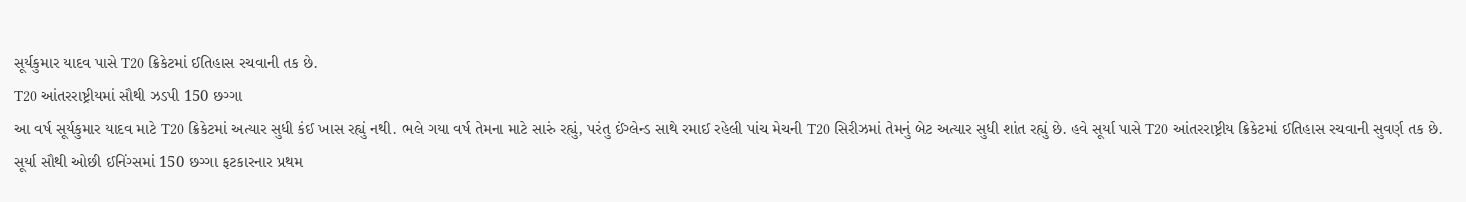સૂર્યકુમાર યાદવ પાસે T20 ક્રિકેટમાં ઈતિહાસ રચવાની તક છે.
T20 આંતરરાષ્ટ્રીયમાં સૌથી ઝડપી 150 છગ્ગા
આ વર્ષ સૂર્યકુમાર યાદવ માટે T20 ક્રિકેટમાં અત્યાર સુધી કંઈ ખાસ રહ્યું નથી. ભલે ગયા વર્ષ તેમના માટે સારું રહ્યું, પરંતુ ઈંગ્લેન્ડ સાથે રમાઈ રહેલી પાંચ મેચની T20 સિરીઝમાં તેમનું બેટ અત્યાર સુધી શાંત રહ્યું છે. હવે સૂર્યા પાસે T20 આંતરરાષ્ટ્રીય ક્રિકેટમાં ઈતિહાસ રચવાની સુવર્ણ તક છે. સૂર્યા સૌથી ઓછી ઈનિંગ્સમાં 150 છગ્ગા ફટકારનાર પ્રથમ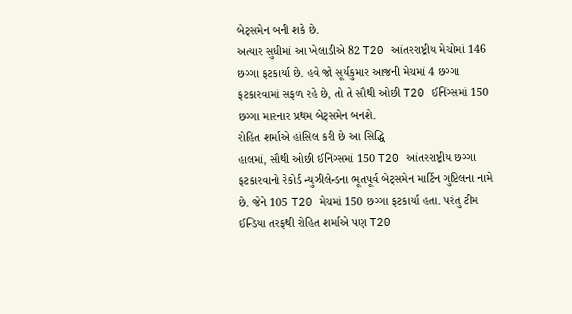બેટ્સમેન બની શકે છે.
અત્યાર સુધીમાં આ ખેલાડીએ 82 T20 આંતરરાષ્ટ્રીય મેચોમાં 146 છગ્ગા ફટકાર્યા છે. હવે જો સૂર્યકુમાર આજની મેચમાં 4 છગ્ગા ફટકારવામાં સફળ રહે છે, તો તે સૌથી ઓછી T20 ઈનિંગ્સમાં 150 છગ્ગા મારનાર પ્રથમ બેટ્સમેન બનશે.
રોહિત શર્માએ હાંસિલ કરી છે આ સિદ્ધિ
હાલમાં, સૌથી ઓછી ઈનિંગ્સમાં 150 T20 આંતરરાષ્ટ્રીય છગ્ગા ફટકારવાનો રેકોર્ડ ન્યુઝીલેન્ડના ભૂતપૂર્વ બેટ્સમેન માર્ટિન ગુપ્ટિલના નામે છે. જેને 105 T20 મેચમાં 150 છગ્ગા ફટકાર્યા હતા. પરંતુ ટીમ ઈન્ડિયા તરફથી રોહિત શર્માએ પણ T20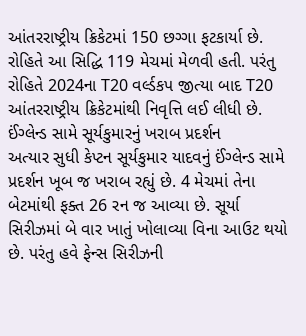આંતરરાષ્ટ્રીય ક્રિકેટમાં 150 છગ્ગા ફટકાર્યા છે. રોહિતે આ સિદ્ધિ 119 મેચમાં મેળવી હતી. પરંતુ રોહિતે 2024ના T20 વર્લ્ડકપ જીત્યા બાદ T20 આંતરરાષ્ટ્રીય ક્રિકેટમાંથી નિવૃત્તિ લઈ લીધી છે.
ઈંગ્લેન્ડ સામે સૂર્યકુમારનું ખરાબ પ્રદર્શન
અત્યાર સુધી કેપ્ટન સૂર્યકુમાર યાદવનું ઈંગ્લેન્ડ સામે પ્રદર્શન ખૂબ જ ખરાબ રહ્યું છે. 4 મેચમાં તેના બેટમાંથી ફક્ત 26 રન જ આવ્યા છે. સૂર્યા સિરીઝમાં બે વાર ખાતું ખોલાવ્યા વિના આઉટ થયો છે. પરંતુ હવે ફેન્સ સિરીઝની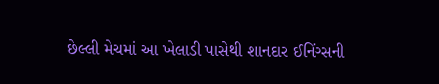છેલ્લી મેચમાં આ ખેલાડી પાસેથી શાનદાર ઈનિંગ્સની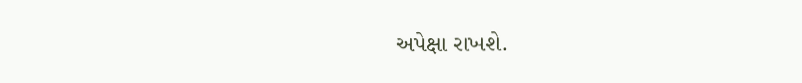અપેક્ષા રાખશે.